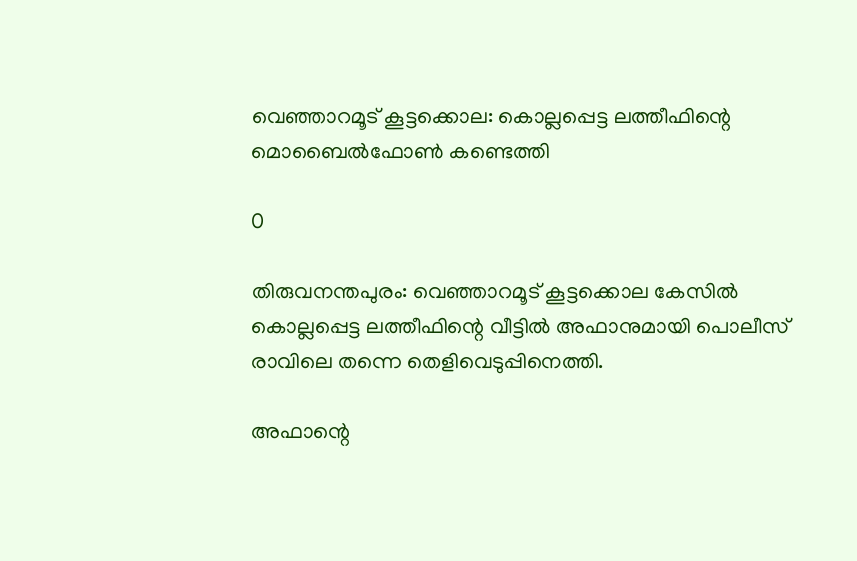വെഞ്ഞാറമൂട് കൂട്ടക്കൊല: കൊല്ലപ്പെട്ട ലത്തീഫിന്റെ മൊബൈൽഫോൺ കണ്ടെത്തി

0

തിരുവനന്തപുരം: വെഞ്ഞാറമൂട് കൂട്ടക്കൊല കേസിൽ കൊല്ലപ്പെട്ട ലത്തീഫിന്റെ വീട്ടിൽ അഫാനുമായി പൊലീസ് രാവിലെ തന്നെ തെളിവെടുപ്പിനെത്തി.

അഫാന്റെ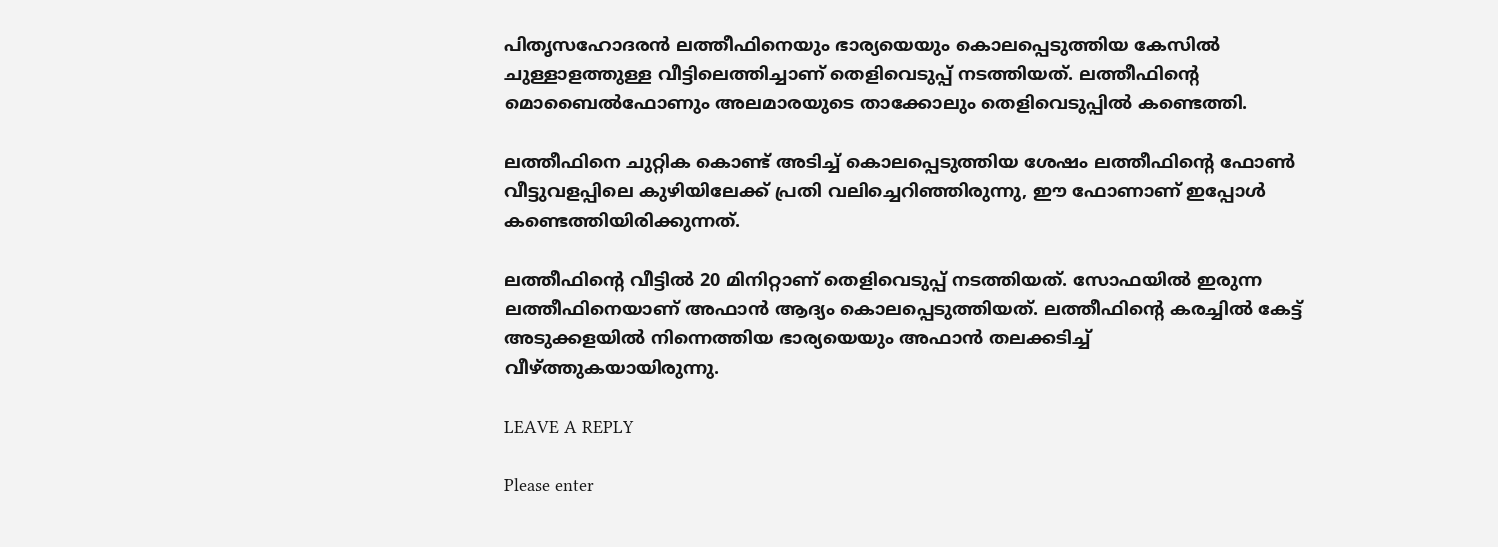പിതൃസഹോദരൻ ലത്തീഫിനെയും ഭാര്യയെയും കൊലപ്പെടുത്തിയ കേസിൽ ചുള്ളാളത്തുള്ള വീട്ടിലെത്തിച്ചാണ് തെളിവെടുപ്പ് നടത്തിയത്. ലത്തീഫിന്റെ മൊബൈൽഫോണും അലമാരയുടെ താക്കോലും തെളിവെടുപ്പിൽ കണ്ടെത്തി.

ലത്തീഫിനെ ചുറ്റിക കൊണ്ട് അടിച്ച് കൊലപ്പെടുത്തിയ ശേഷം ലത്തീഫിന്റെ ഫോൺ വീട്ടുവളപ്പിലെ കുഴിയിലേക്ക് പ്രതി വലിച്ചെറിഞ്ഞിരുന്നു, ഈ ഫോണാണ് ഇപ്പോൾ കണ്ടെത്തിയിരിക്കുന്നത്.

ലത്തീഫിന്‍റെ വീട്ടിൽ 20 മിനിറ്റാണ് തെളിവെടുപ്പ് നടത്തിയത്. സോഫയിൽ ഇരുന്ന ലത്തീഫിനെയാണ് അഫാൻ ആദ്യം കൊലപ്പെടുത്തിയത്. ലത്തീഫിന്റെ കരച്ചിൽ കേട്ട് അടുക്കളയിൽ നിന്നെത്തിയ ഭാര്യയെയും അഫാൻ തലക്കടിച്ച് വീഴ്ത്തുകയായിരുന്നു.

LEAVE A REPLY

Please enter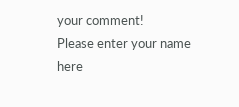your comment!
Please enter your name here